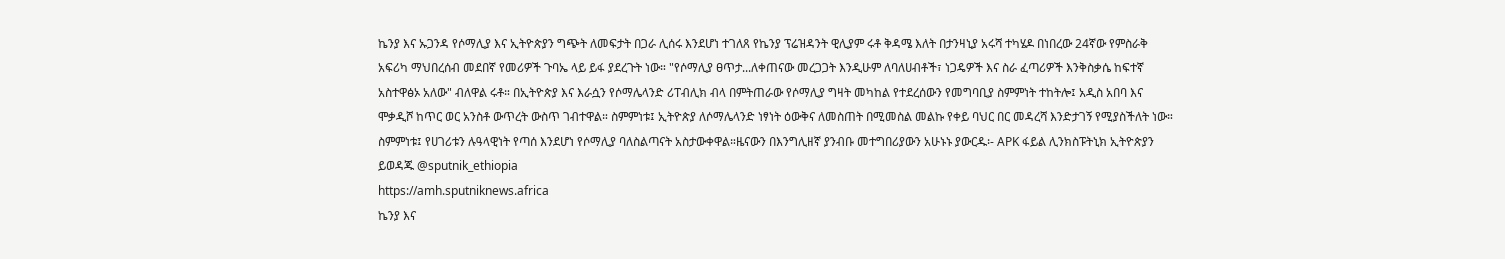ኬንያ እና ኡጋንዳ የሶማሊያ እና ኢትዮጵያን ግጭት ለመፍታት በጋራ ሊሰሩ እንደሆነ ተገለጸ የኬንያ ፕሬዝዳንት ዊሊያም ሩቶ ቅዳሜ እለት በታንዛኒያ አሩሻ ተካሄዶ በነበረው 24ኛው የምስራቅ አፍሪካ ማህበረሰብ መደበኛ የመሪዎች ጉባኤ ላይ ይፋ ያደረጉት ነው። "የሶማሊያ ፀጥታ...ለቀጠናው መረጋጋት እንዲሁም ለባለሀብቶች፣ ነጋዴዎች እና ስራ ፈጣሪዎች እንቅስቃሴ ከፍተኛ አስተዋፅኦ አለው" ብለዋል ሩቶ። በኢትዮጵያ እና እራሷን የሶማሌላንድ ሪፐብሊክ ብላ በምትጠራው የሶማሊያ ግዛት መካከል የተደረሰውን የመግባቢያ ስምምነት ተከትሎ፤ አዲስ አበባ እና ሞቃዲሾ ከጥር ወር አንስቶ ውጥረት ውስጥ ገብተዋል። ስምምነቱ፤ ኢትዮጵያ ለሶማሌላንድ ነፃነት ዕውቅና ለመስጠት በሚመስል መልኩ የቀይ ባህር በር መዳረሻ እንድታገኝ የሚያስችለት ነው። ስምምነቱ፤ የሀገሪቱን ሉዓላዊነት የጣሰ እንደሆነ የሶማሊያ ባለስልጣናት አስታውቀዋል።ዜናውን በእንግሊዘኛ ያንብቡ መተግበሪያውን አሁኑኑ ያውርዱ፡- APK ፋይል ሊንክስፑትኒክ ኢትዮጵያን ይወዳጁ @sputnik_ethiopia
https://amh.sputniknews.africa
ኬንያ እና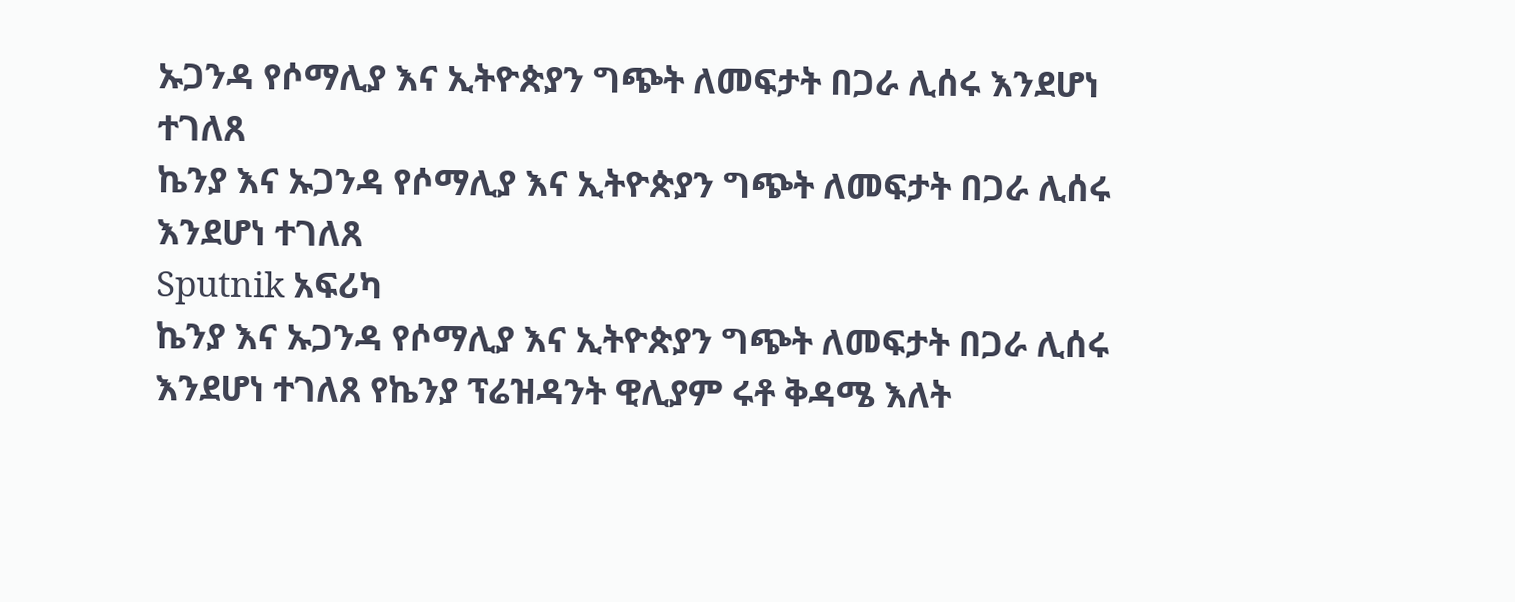ኡጋንዳ የሶማሊያ እና ኢትዮጵያን ግጭት ለመፍታት በጋራ ሊሰሩ እንደሆነ ተገለጸ
ኬንያ እና ኡጋንዳ የሶማሊያ እና ኢትዮጵያን ግጭት ለመፍታት በጋራ ሊሰሩ እንደሆነ ተገለጸ
Sputnik አፍሪካ
ኬንያ እና ኡጋንዳ የሶማሊያ እና ኢትዮጵያን ግጭት ለመፍታት በጋራ ሊሰሩ እንደሆነ ተገለጸ የኬንያ ፕሬዝዳንት ዊሊያም ሩቶ ቅዳሜ እለት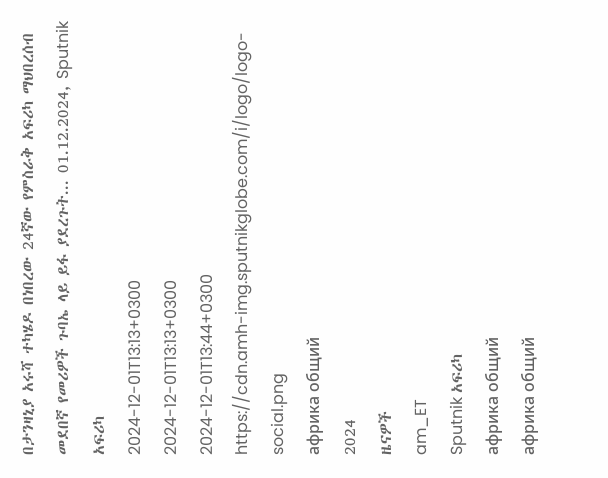በታንዛኒያ አሩሻ ተካሄዶ በነበረው 24ኛው የምስራቅ አፍሪካ ማህበረሰብ መደበኛ የመሪዎች ጉባኤ ላይ ይፋ ያደረጉት... 01.12.2024, Sputnik አፍሪካ
2024-12-01T13:13+0300
2024-12-01T13:13+0300
2024-12-01T13:44+0300
https://cdn.amh-img.sputnikglobe.com/i/logo/logo-social.png
африка общий
2024
ዜናዎች
am_ET
Sputnik አፍሪካ
африка общий
африка общий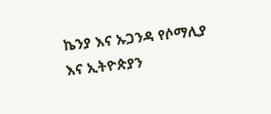ኬንያ እና ኡጋንዳ የሶማሊያ እና ኢትዮጵያን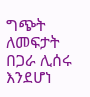ግጭት ለመፍታት በጋራ ሊሰሩ እንደሆነ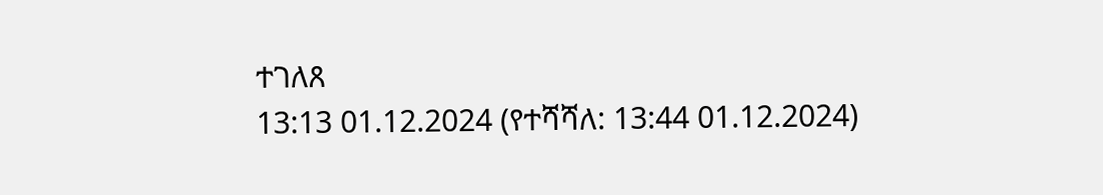ተገለጸ
13:13 01.12.2024 (የተሻሻለ: 13:44 01.12.2024)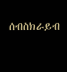ሰብስክራይብ